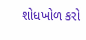શોધખોળ કરો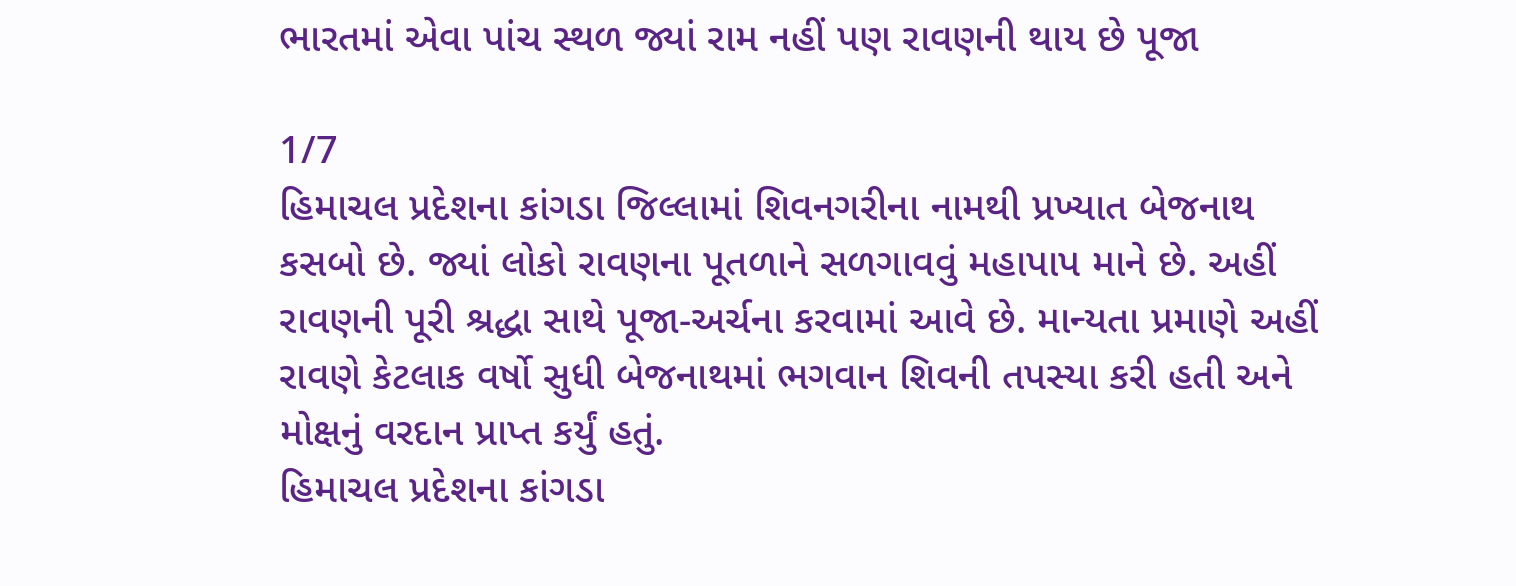ભારતમાં એવા પાંચ સ્થળ જ્યાં રામ નહીં પણ રાવણની થાય છે પૂજા

1/7
હિમાચલ પ્રદેશના કાંગડા જિલ્લામાં શિવનગરીના નામથી પ્રખ્યાત બેજનાથ કસબો છે. જ્યાં લોકો રાવણના પૂતળાને સળગાવવું મહાપાપ માને છે. અહીં રાવણની પૂરી શ્રદ્ધા સાથે પૂજા-અર્ચના કરવામાં આવે છે. માન્યતા પ્રમાણે અહીં રાવણે કેટલાક વર્ષો સુધી બેજનાથમાં ભગવાન શિવની તપસ્યા કરી હતી અને મોક્ષનું વરદાન પ્રાપ્ત કર્યું હતું.
હિમાચલ પ્રદેશના કાંગડા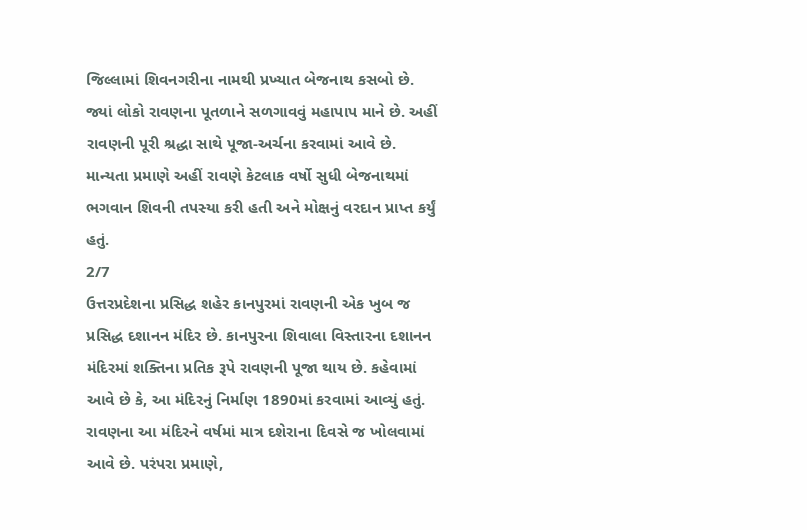જિલ્લામાં શિવનગરીના નામથી પ્રખ્યાત બેજનાથ કસબો છે. જ્યાં લોકો રાવણના પૂતળાને સળગાવવું મહાપાપ માને છે. અહીં રાવણની પૂરી શ્રદ્ધા સાથે પૂજા-અર્ચના કરવામાં આવે છે. માન્યતા પ્રમાણે અહીં રાવણે કેટલાક વર્ષો સુધી બેજનાથમાં ભગવાન શિવની તપસ્યા કરી હતી અને મોક્ષનું વરદાન પ્રાપ્ત કર્યું હતું.
2/7
ઉત્તરપ્રદેશના પ્રસિદ્ધ શહેર કાનપુરમાં રાવણની એક ખુબ જ પ્રસિદ્ધ દશાનન મંદિર છે. કાનપુરના શિવાલા વિસ્તારના દશાનન મંદિરમાં શક્તિના પ્રતિક રૂપે રાવણની પૂજા થાય છે. કહેવામાં આવે છે કે, આ મંદિરનું નિર્માણ 1890માં કરવામાં આવ્યું હતું. રાવણના આ મંદિરને વર્ષમાં માત્ર દશેરાના દિવસે જ ખોલવામાં આવે છે. પરંપરા પ્રમાણે,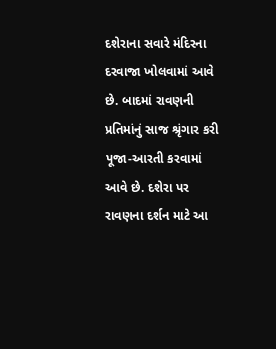દશેરાના સવારે મંદિરના દરવાજા ખોલવામાં આવે છે. બાદમાં રાવણની પ્રતિમાંનું સાજ શ્રૃંગાર કરી પૂજા-આરતી કરવામાં આવે છે. દશેરા પર રાવણના દર્શન માટે આ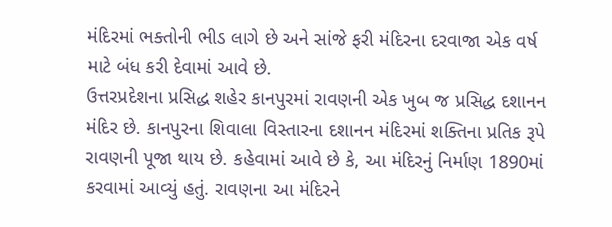મંદિરમાં ભક્તોની ભીડ લાગે છે અને સાંજે ફરી મંદિરના દરવાજા એક વર્ષ માટે બંધ કરી દેવામાં આવે છે.
ઉત્તરપ્રદેશના પ્રસિદ્ધ શહેર કાનપુરમાં રાવણની એક ખુબ જ પ્રસિદ્ધ દશાનન મંદિર છે. કાનપુરના શિવાલા વિસ્તારના દશાનન મંદિરમાં શક્તિના પ્રતિક રૂપે રાવણની પૂજા થાય છે. કહેવામાં આવે છે કે, આ મંદિરનું નિર્માણ 1890માં કરવામાં આવ્યું હતું. રાવણના આ મંદિરને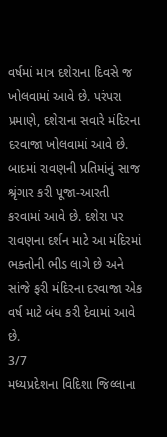વર્ષમાં માત્ર દશેરાના દિવસે જ ખોલવામાં આવે છે. પરંપરા પ્રમાણે, દશેરાના સવારે મંદિરના દરવાજા ખોલવામાં આવે છે. બાદમાં રાવણની પ્રતિમાંનું સાજ શ્રૃંગાર કરી પૂજા-આરતી કરવામાં આવે છે. દશેરા પર રાવણના દર્શન માટે આ મંદિરમાં ભક્તોની ભીડ લાગે છે અને સાંજે ફરી મંદિરના દરવાજા એક વર્ષ માટે બંધ કરી દેવામાં આવે છે.
3/7
મધ્યપ્રદેશના વિદિશા જિલ્લાના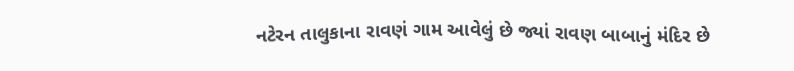નટેરન તાલુકાના રાવણં ગામ આવેલું છે જ્યાં રાવણ બાબાનું મંદિર છે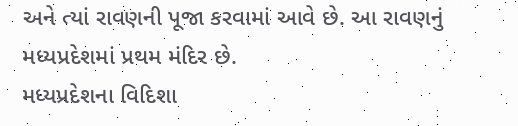અને ત્યાં રાવણની પૂજા કરવામાં આવે છે. આ રાવણનું મધ્યપ્રદેશમાં પ્રથમ મંદિર છે.
મધ્યપ્રદેશના વિદિશા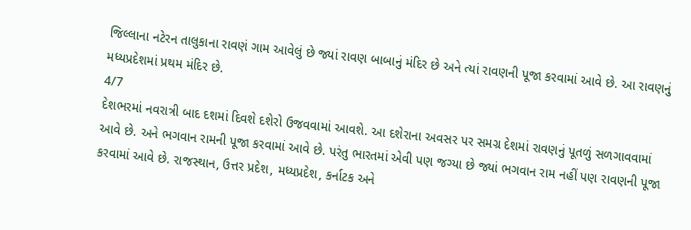જિલ્લાના નટેરન તાલુકાના રાવણં ગામ આવેલું છે જ્યાં રાવણ બાબાનું મંદિર છે અને ત્યાં રાવણની પૂજા કરવામાં આવે છે. આ રાવણનું મધ્યપ્રદેશમાં પ્રથમ મંદિર છે.
4/7
દેશભરમાં નવરાત્રી બાદ દશમાં દિવશે દશેરો ઉજવવામાં આવશે. આ દશેરાના અવસર પર સમગ્ર દેશમાં રાવણનું પૂતળું સળગાવવામાં આવે છે. અને ભગવાન રામની પૂજા કરવામાં આવે છે. પરંતુ ભારતમાં એવી પણ જગ્યા છે જ્યાં ભગવાન રામ નહીં પણ રાવણની પૂજા કરવામાં આવે છે. રાજસ્થાન, ઉત્તર પ્રદેશ, મધ્યપ્રદેશ, કર્નાટક અને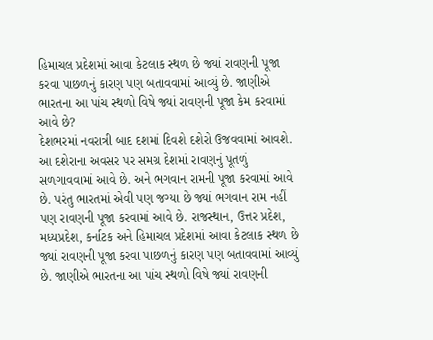હિમાચલ પ્રદેશમાં આવા કેટલાક સ્થળ છે જ્યાં રાવણની પૂજા કરવા પાછળનું કારણ પણ બતાવવામાં આવ્યું છે. જાણીએ ભારતના આ પાંચ સ્થળો વિષે જ્યાં રાવણની પૂજા કેમ કરવામાં આવે છે?
દેશભરમાં નવરાત્રી બાદ દશમાં દિવશે દશેરો ઉજવવામાં આવશે. આ દશેરાના અવસર પર સમગ્ર દેશમાં રાવણનું પૂતળું સળગાવવામાં આવે છે. અને ભગવાન રામની પૂજા કરવામાં આવે છે. પરંતુ ભારતમાં એવી પણ જગ્યા છે જ્યાં ભગવાન રામ નહીં પણ રાવણની પૂજા કરવામાં આવે છે. રાજસ્થાન, ઉત્તર પ્રદેશ, મધ્યપ્રદેશ, કર્નાટક અને હિમાચલ પ્રદેશમાં આવા કેટલાક સ્થળ છે જ્યાં રાવણની પૂજા કરવા પાછળનું કારણ પણ બતાવવામાં આવ્યું છે. જાણીએ ભારતના આ પાંચ સ્થળો વિષે જ્યાં રાવણની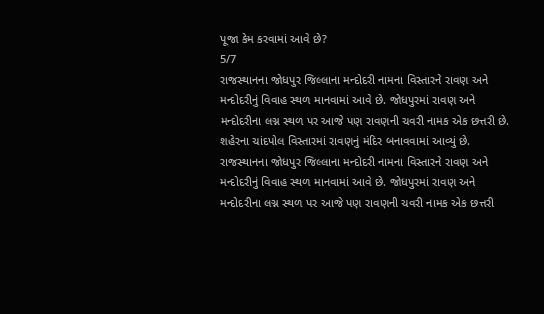પૂજા કેમ કરવામાં આવે છે?
5/7
રાજસ્થાનના જોધપુર જિલ્લાના મન્દોદરી નામના વિસ્તારને રાવણ અને મન્દોદરીનું વિવાહ સ્થળ માનવામાં આવે છે. જોધપુરમાં રાવણ અને મન્દોદરીના લગ્ન સ્થળ પર આજે પણ રાવણની ચવરી નામક એક છત્તરી છે. શહેરના ચાંદપોલ વિસ્તારમાં રાવણનું મંદિર બનાવવામાં આવ્યું છે.
રાજસ્થાનના જોધપુર જિલ્લાના મન્દોદરી નામના વિસ્તારને રાવણ અને મન્દોદરીનું વિવાહ સ્થળ માનવામાં આવે છે. જોધપુરમાં રાવણ અને મન્દોદરીના લગ્ન સ્થળ પર આજે પણ રાવણની ચવરી નામક એક છત્તરી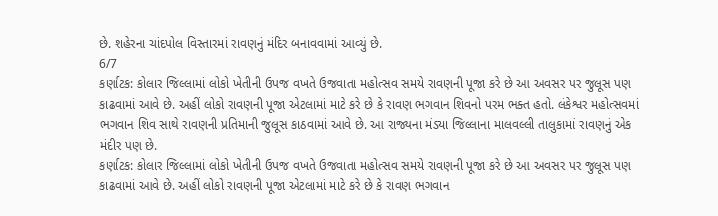છે. શહેરના ચાંદપોલ વિસ્તારમાં રાવણનું મંદિર બનાવવામાં આવ્યું છે.
6/7
કર્ણાટક: કોલાર જિલ્લામાં લોકો ખેતીની ઉપજ વખતે ઉજવાતા મહોત્સવ સમયે રાવણની પૂજા કરે છે આ અવસર પર જુલૂસ પણ કાઢવામાં આવે છે. અહીં લોકો રાવણની પૂજા એટલામાં માટે કરે છે કે રાવણ ભગવાન શિવનો પરમ ભક્ત હતો. લંકેશ્વર મહોત્સવમાં ભગવાન શિવ સાથે રાવણની પ્રતિમાની જુલૂસ કાઠવામાં આવે છે. આ રાજ્યના મંડ્યા જિલ્લાના માલવલ્લી તાલુકામાં રાવણનું એક મંદીર પણ છે.
કર્ણાટક: કોલાર જિલ્લામાં લોકો ખેતીની ઉપજ વખતે ઉજવાતા મહોત્સવ સમયે રાવણની પૂજા કરે છે આ અવસર પર જુલૂસ પણ કાઢવામાં આવે છે. અહીં લોકો રાવણની પૂજા એટલામાં માટે કરે છે કે રાવણ ભગવાન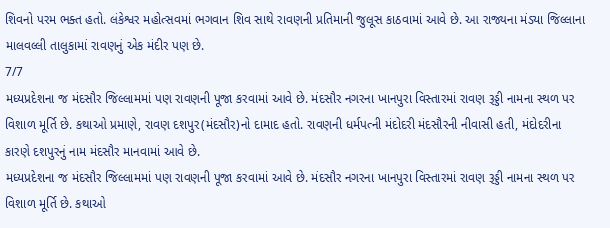શિવનો પરમ ભક્ત હતો. લંકેશ્વર મહોત્સવમાં ભગવાન શિવ સાથે રાવણની પ્રતિમાની જુલૂસ કાઠવામાં આવે છે. આ રાજ્યના મંડ્યા જિલ્લાના માલવલ્લી તાલુકામાં રાવણનું એક મંદીર પણ છે.
7/7
મધ્યપ્રદેશના જ મંદસૌર જિલ્લામમાં પણ રાવણની પૂજા કરવામાં આવે છે. મંદસૌર નગરના ખાનપુરા વિસ્તારમાં રાવણ રૂડ્ડી નામના સ્થળ પર વિશાળ મૂર્તિ છે. કથાઓ પ્રમાણે, રાવણ દશપુર(મંદસૌર)નો દામાદ હતો. રાવણની ધર્મપત્ની મંદોદરી મંદસૌરની નીવાસી હતી, મંદોદરીના કારણે દશપુરનું નામ મંદસૌર માનવામાં આવે છે.
મધ્યપ્રદેશના જ મંદસૌર જિલ્લામમાં પણ રાવણની પૂજા કરવામાં આવે છે. મંદસૌર નગરના ખાનપુરા વિસ્તારમાં રાવણ રૂડ્ડી નામના સ્થળ પર વિશાળ મૂર્તિ છે. કથાઓ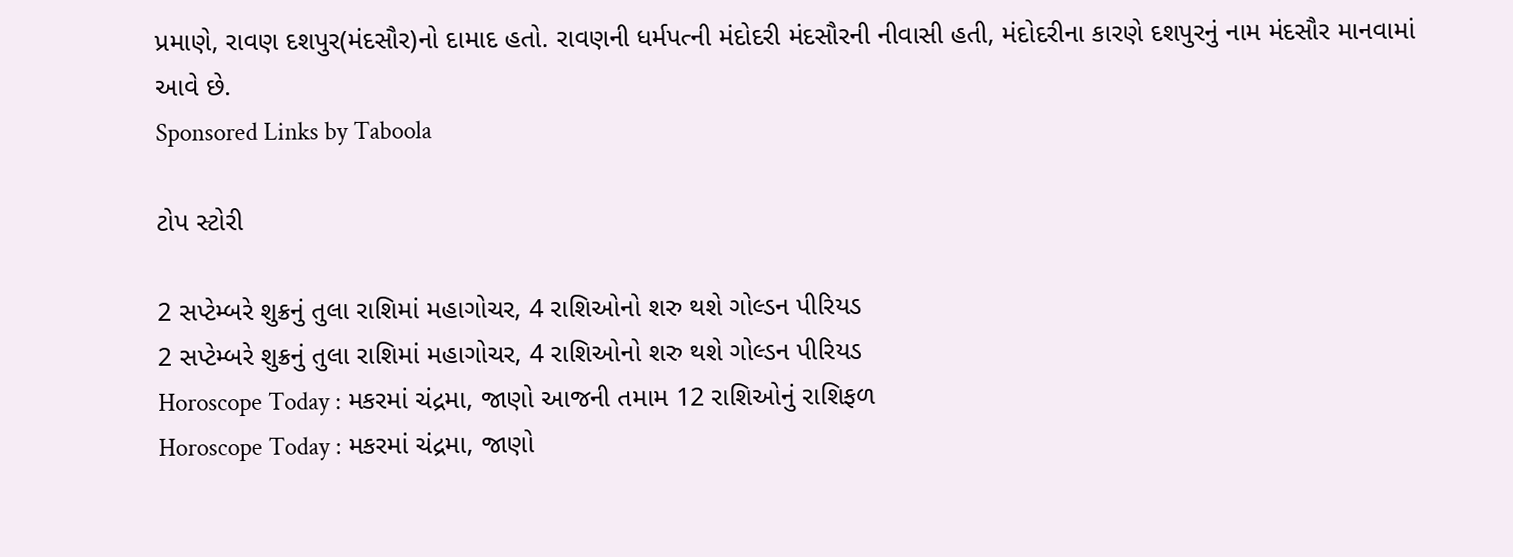પ્રમાણે, રાવણ દશપુર(મંદસૌર)નો દામાદ હતો. રાવણની ધર્મપત્ની મંદોદરી મંદસૌરની નીવાસી હતી, મંદોદરીના કારણે દશપુરનું નામ મંદસૌર માનવામાં આવે છે.
Sponsored Links by Taboola

ટોપ સ્ટોરી

2 સપ્ટેમ્બરે શુક્રનું તુલા રાશિમાં મહાગોચર, 4 રાશિઓનો શરુ થશે ગોલ્ડન પીરિયડ
2 સપ્ટેમ્બરે શુક્રનું તુલા રાશિમાં મહાગોચર, 4 રાશિઓનો શરુ થશે ગોલ્ડન પીરિયડ
Horoscope Today : મકરમાં ચંદ્રમા, જાણો આજની તમામ 12 રાશિઓનું રાશિફળ
Horoscope Today : મકરમાં ચંદ્રમા, જાણો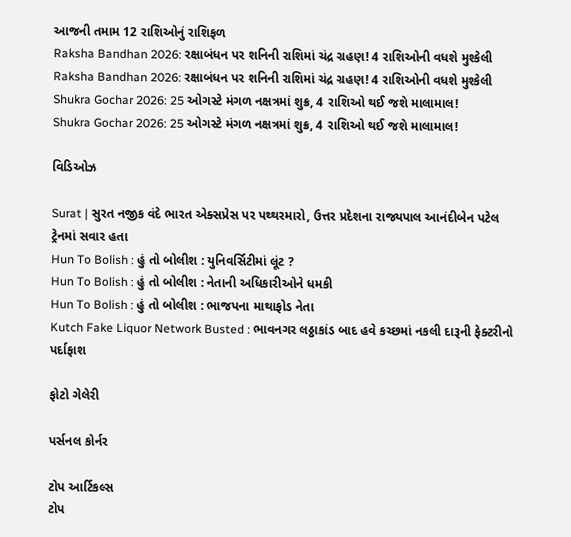આજની તમામ 12 રાશિઓનું રાશિફળ
Raksha Bandhan 2026: રક્ષાબંધન પર શનિની રાશિમાં ચંદ્ર ગ્રહણ! 4 રાશિઓની વધશે મુશ્કેલી
Raksha Bandhan 2026: રક્ષાબંધન પર શનિની રાશિમાં ચંદ્ર ગ્રહણ! 4 રાશિઓની વધશે મુશ્કેલી
Shukra Gochar 2026: 25 ઓગસ્ટે મંગળ નક્ષત્રમાં શુક્ર, 4 રાશિઓ થઈ જશે માલામાલ!
Shukra Gochar 2026: 25 ઓગસ્ટે મંગળ નક્ષત્રમાં શુક્ર, 4 રાશિઓ થઈ જશે માલામાલ!

વિડિઓઝ

Surat | સુરત નજીક વંદે ભારત એક્સપ્રેસ પર પથ્થરમારો, ઉત્તર પ્રદેશના રાજ્યપાલ આનંદીબેન પટેલ ટ્રેનમાં સવાર હતા
Hun To Bolish : હું તો બોલીશ : યુનિવર્સિટીમાં લૂંટ ?
Hun To Bolish : હું તો બોલીશ : નેતાની અધિકારીઓને ધમકી
Hun To Bolish : હું તો બોલીશ : ભાજપના માથાફોડ નેતા
Kutch Fake Liquor Network Busted : ભાવનગર લઠ્ઠાકાંડ બાદ હવે કચ્છમાં નકલી દારૂની ફેક્ટરીનો પર્દાફાશ

ફોટો ગેલેરી

પર્સનલ કોર્નર

ટોપ આર્ટિકલ્સ
ટોપ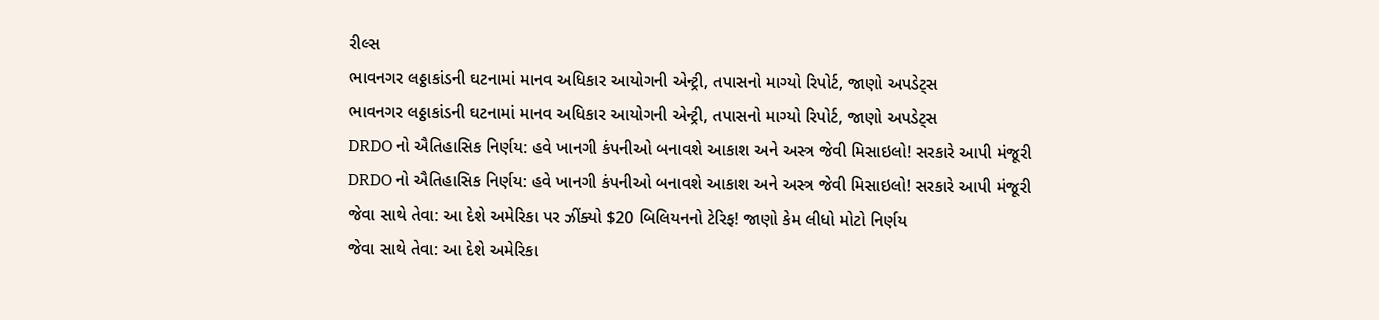રીલ્સ
ભાવનગર લઠ્ઠાકાંડની ઘટનામાં માનવ અધિકાર આયોગની એન્ટ્રી, તપાસનો માગ્યો રિપોર્ટ, જાણો અપડેટ્સ
ભાવનગર લઠ્ઠાકાંડની ઘટનામાં માનવ અધિકાર આયોગની એન્ટ્રી, તપાસનો માગ્યો રિપોર્ટ, જાણો અપડેટ્સ
DRDO નો ઐતિહાસિક નિર્ણય: હવે ખાનગી કંપનીઓ બનાવશે આકાશ અને અસ્ત્ર જેવી મિસાઇલો! સરકારે આપી મંજૂરી
DRDO નો ઐતિહાસિક નિર્ણય: હવે ખાનગી કંપનીઓ બનાવશે આકાશ અને અસ્ત્ર જેવી મિસાઇલો! સરકારે આપી મંજૂરી
જેવા સાથે તેવા: આ દેશે અમેરિકા પર ઝીંક્યો $20 બિલિયનનો ટેરિફ! જાણો કેમ લીધો મોટો નિર્ણય
જેવા સાથે તેવા: આ દેશે અમેરિકા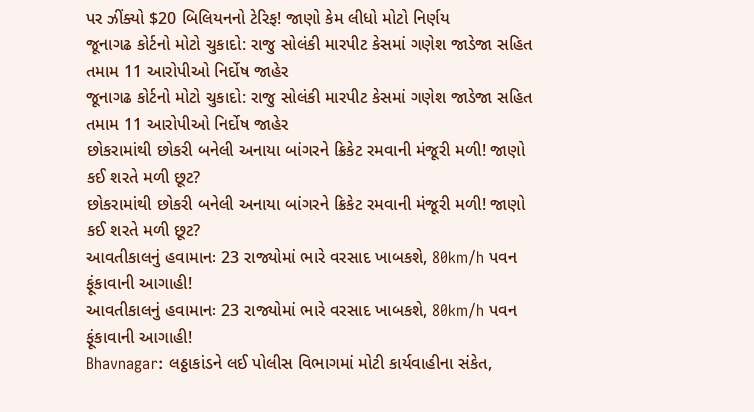પર ઝીંક્યો $20 બિલિયનનો ટેરિફ! જાણો કેમ લીધો મોટો નિર્ણય
જૂનાગઢ કોર્ટનો મોટો ચુકાદો: રાજુ સોલંકી મારપીટ કેસમાં ગણેશ જાડેજા સહિત તમામ 11 આરોપીઓ નિર્દોષ જાહેર
જૂનાગઢ કોર્ટનો મોટો ચુકાદો: રાજુ સોલંકી મારપીટ કેસમાં ગણેશ જાડેજા સહિત તમામ 11 આરોપીઓ નિર્દોષ જાહેર
છોકરામાંથી છોકરી બનેલી અનાયા બાંગરને ક્રિકેટ રમવાની મંજૂરી મળી! જાણો કઈ શરતે મળી છૂટ?
છોકરામાંથી છોકરી બનેલી અનાયા બાંગરને ક્રિકેટ રમવાની મંજૂરી મળી! જાણો કઈ શરતે મળી છૂટ?
આવતીકાલનું હવામાનઃ 23 રાજ્યોમાં ભારે વરસાદ ખાબકશે, 80km/h પવન ફૂંકાવાની આગાહી!
આવતીકાલનું હવામાનઃ 23 રાજ્યોમાં ભારે વરસાદ ખાબકશે, 80km/h પવન ફૂંકાવાની આગાહી!
Bhavnagar: લઠ્ઠાકાંડને લઈ પોલીસ વિભાગમાં મોટી કાર્યવાહીના સંકેત,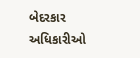બેદરકાર અધિકારીઓ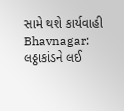સામે થશે કાર્યવાહી
Bhavnagar: લઠ્ઠાકાંડને લઈ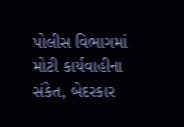પોલીસ વિભાગમાં મોટી કાર્યવાહીના સંકેત, બેદરકાર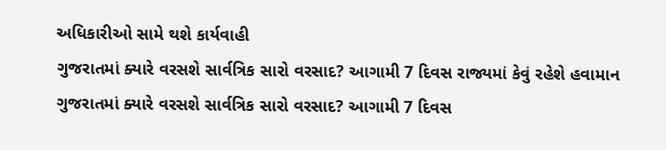અધિકારીઓ સામે થશે કાર્યવાહી
ગુજરાતમાં ક્યારે વરસશે સાર્વત્રિક સારો વરસાદ? આગામી 7 દિવસ રાજ્યમાં કેવું રહેશે હવામાન
ગુજરાતમાં ક્યારે વરસશે સાર્વત્રિક સારો વરસાદ? આગામી 7 દિવસ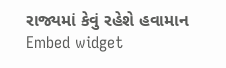રાજ્યમાં કેવું રહેશે હવામાન
Embed widget